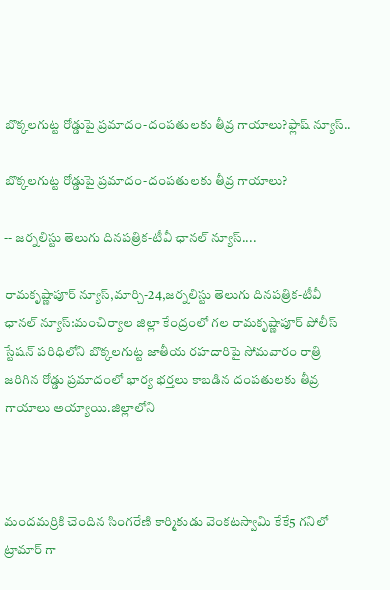బొక్కలగుట్ట రోడ్డుపై ప్రమాదం-దంపతులకు తీవ్ర గాయాలు?ఫ్లాష్ న్యూస్..

బొక్కలగుట్ట రోడ్డుపై ప్రమాదం-దంపతులకు తీవ్ర గాయాలు?

-- జర్నలిస్టు తెలుగు దినపత్రిక-టీవీ ఛానల్ న్యూస్....

రామకృష్ణాపూర్ న్యూస్,మార్చి-24,జర్నలిస్టు తెలుగు దినపత్రిక-టీవీ ఛానల్ న్యూస్:మంచిర్యాల జిల్లా కేంద్రంలో గల రామకృష్ణాపూర్ పోలీస్ స్టేషన్ పరిధిలోని బొక్కలగుట్ట జాతీయ రహదారిపై సోమవారం రాత్రి జరిగిన రోడ్డు ప్రమాదంలో భార్య భర్తలు కాబడిన దంపతులకు తీవ్ర గాయాలు అయ్యాయి.జిల్లాలోని



మందమర్రికి చెందిన సింగరేణి కార్మికుడు వెంకటస్వామి కేకే5 గనిలో ట్రామార్ గా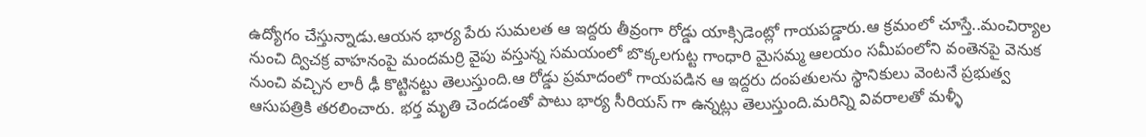ఉద్యోగం చేస్తున్నాడు.ఆయన భార్య పేరు సుమలత ఆ ఇద్దరు తీవ్రంగా రోడ్డు యాక్సిడెంట్లో గాయపడ్డారు.ఆ క్రమంలో చూస్తే..మంచిర్యాల నుంచి ద్విచక్ర వాహనంపై మందమర్రి వైపు వస్తున్న సమయంలో బొక్కలగుట్ట గాంధారి మైసమ్మ ఆలయం సమీపంలోని వంతెనపై వెనుక నుంచి వచ్చిన లారీ ఢీ కొట్టినట్టు తెలుస్తుంది.ఆ రోడ్డు ప్రమాదంలో గాయపడిన ఆ ఇద్దరు దంపతులను స్థానికులు వెంటనే ప్రభుత్వ ఆసుపత్రికి తరలించారు. భర్త మృతి చెందడంతో పాటు భార్య సీరియస్ గా ఉన్నట్లు తెలుస్తుంది.మరిన్ని వివరాలతో మళ్ళీ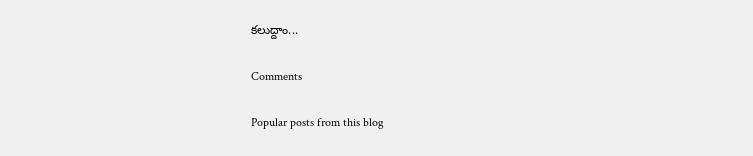కలుద్దాం...

Comments

Popular posts from this blog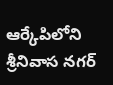ఆర్కేపిలోని శ్రీనివాస నగర్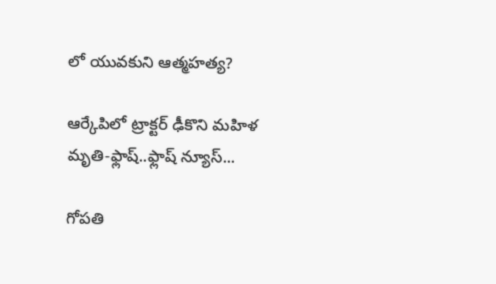లో యువకుని ఆత్మహత్య?

ఆర్కేపిలో ట్రాక్టర్ ఢీకొని మహిళ మృతి-ఫ్లాష్..ఫ్లాష్ న్యూస్...

గోపతి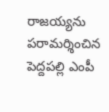రాజయ్యను పరామర్శించిన పెద్దపల్లి ఎంపీ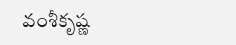వంశీకృష్ణ